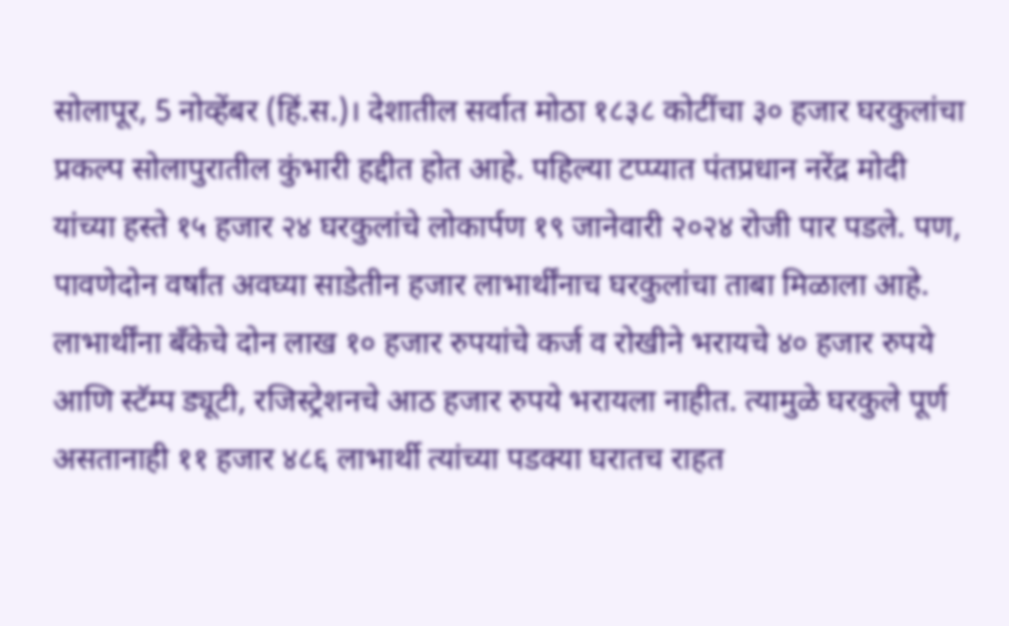सोलापूर, 5 नोव्हेंबर (हिं.स.)। देशातील सर्वात मोठा १८३८ कोटींचा ३० हजार घरकुलांचा प्रकल्प सोलापुरातील कुंभारी हद्दीत होत आहे. पहिल्या टप्प्यात पंतप्रधान नरेंद्र मोदी यांच्या हस्ते १५ हजार २४ घरकुलांचे लोकार्पण १९ जानेवारी २०२४ रोजी पार पडले. पण, पावणेदोन वर्षांत अवघ्या साडेतीन हजार लाभार्थींनाच घरकुलांचा ताबा मिळाला आहे. लाभार्थींना बॅंकेचे दोन लाख १० हजार रुपयांचे कर्ज व रोखीने भरायचे ४० हजार रुपये आणि स्टॅम्प ड्यूटी, रजिस्ट्रेशनचे आठ हजार रुपये भरायला नाहीत. त्यामुळे घरकुले पूर्ण असतानाही ११ हजार ४८६ लाभार्थी त्यांच्या पडक्या घरातच राहत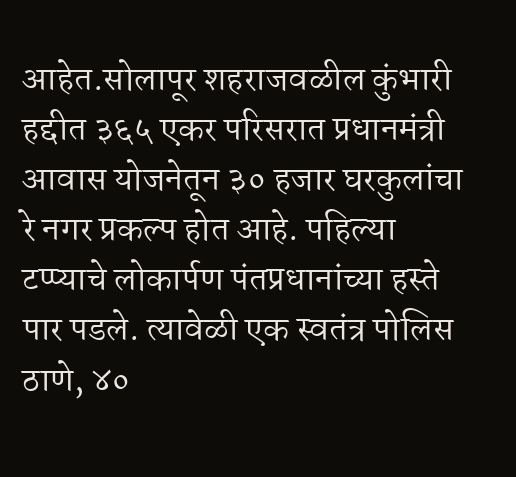आहेत.सोलापूर शहराजवळील कुंभारी हद्दीत ३६५ एकर परिसरात प्रधानमंत्री आवास योजनेतून ३० हजार घरकुलांचा रे नगर प्रकल्प होत आहे. पहिल्या टप्प्याचे लोकार्पण पंतप्रधानांच्या हस्ते पार पडले. त्यावेळी एक स्वतंत्र पोलिस ठाणे, ४०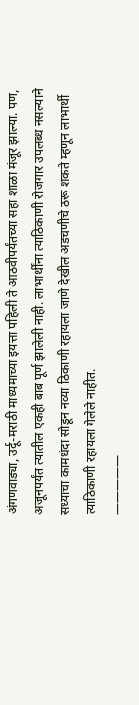अंगणवाड्या, उर्दू-मराठी माध्यमाच्या इयत्ता पहिली ते आठवीपर्यंतच्या सहा शाळा मंजूर झाल्या. पण, अजूनपर्यंत त्यातील एकही बाब पूर्ण झालेली नाही. लाभार्थींना त्याठिकाणी रोजगार उपलब्ध नसल्याने सध्याचा कामधंदा सोडून नव्या ठिकाणी रहायला जाणे देखील अडचणीचे ठरू शकते म्हणून लाभार्थी त्याठिकाणी रहायला गेलेले नाहीत.
—————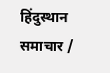हिंदुस्थान समाचार /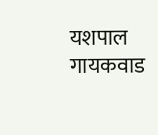यशपाल गायकवाड